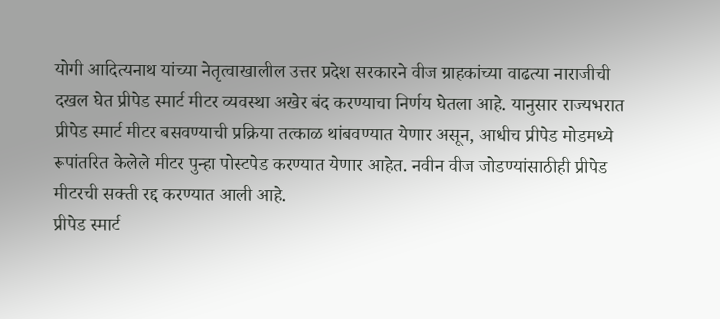योगी आदित्यनाथ यांच्या नेतृत्वाखालील उत्तर प्रदेश सरकारने वीज ग्राहकांच्या वाढत्या नाराजीची दखल घेत प्रीपेड स्मार्ट मीटर व्यवस्था अखेर बंद करण्याचा निर्णय घेतला आहे. यानुसार राज्यभरात प्रीपेड स्मार्ट मीटर बसवण्याची प्रक्रिया तत्काळ थांबवण्यात येणार असून, आधीच प्रीपेड मोडमध्ये रूपांतरित केलेले मीटर पुन्हा पोस्टपेड करण्यात येणार आहेत. नवीन वीज जोडण्यांसाठीही प्रीपेड मीटरची सक्ती रद्द करण्यात आली आहे.
प्रीपेड स्मार्ट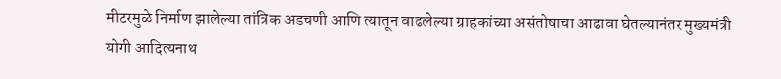मीटरमुळे निर्माण झालेल्या तांत्रिक अडचणी आणि त्यातून वाढलेल्या ग्राहकांच्या असंतोषाचा आढावा घेतल्यानंतर मुख्यमंत्री योगी आदित्यनाथ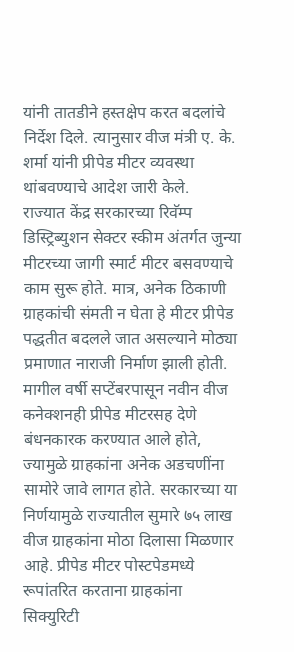यांनी तातडीने हस्तक्षेप करत बदलांचे निर्देश दिले. त्यानुसार वीज मंत्री ए. के. शर्मा यांनी प्रीपेड मीटर व्यवस्था थांबवण्याचे आदेश जारी केले.
राज्यात केंद्र सरकारच्या रिवॅम्प डिस्ट्रिब्युशन सेक्टर स्कीम अंतर्गत जुन्या मीटरच्या जागी स्मार्ट मीटर बसवण्याचे काम सुरू होते. मात्र, अनेक ठिकाणी ग्राहकांची संमती न घेता हे मीटर प्रीपेड पद्धतीत बदलले जात असल्याने मोठ्या प्रमाणात नाराजी निर्माण झाली होती. मागील वर्षी सप्टेंबरपासून नवीन वीज कनेक्शनही प्रीपेड मीटरसह देणे बंधनकारक करण्यात आले होते, ज्यामुळे ग्राहकांना अनेक अडचणींना सामोरे जावे लागत होते. सरकारच्या या निर्णयामुळे राज्यातील सुमारे ७५ लाख वीज ग्राहकांना मोठा दिलासा मिळणार आहे. प्रीपेड मीटर पोस्टपेडमध्ये रूपांतरित करताना ग्राहकांना सिक्युरिटी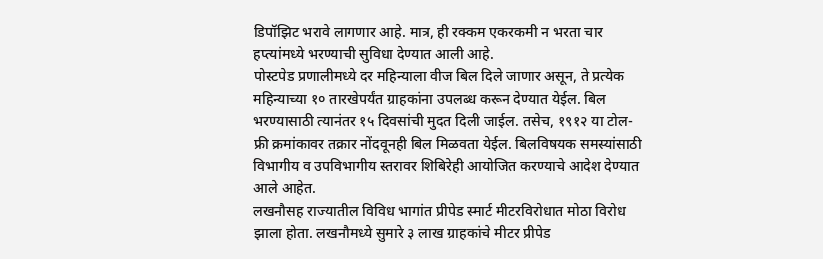डिपॉझिट भरावे लागणार आहे. मात्र, ही रक्कम एकरकमी न भरता चार हप्त्यांमध्ये भरण्याची सुविधा देण्यात आली आहे.
पोस्टपेड प्रणालीमध्ये दर महिन्याला वीज बिल दिले जाणार असून, ते प्रत्येक महिन्याच्या १० तारखेपर्यंत ग्राहकांना उपलब्ध करून देण्यात येईल. बिल भरण्यासाठी त्यानंतर १५ दिवसांची मुदत दिली जाईल. तसेच, १९१२ या टोल-फ्री क्रमांकावर तक्रार नोंदवूनही बिल मिळवता येईल. बिलविषयक समस्यांसाठी विभागीय व उपविभागीय स्तरावर शिबिरेही आयोजित करण्याचे आदेश देण्यात आले आहेत.
लखनौसह राज्यातील विविध भागांत प्रीपेड स्मार्ट मीटरविरोधात मोठा विरोध झाला होता. लखनौमध्ये सुमारे ३ लाख ग्राहकांचे मीटर प्रीपेड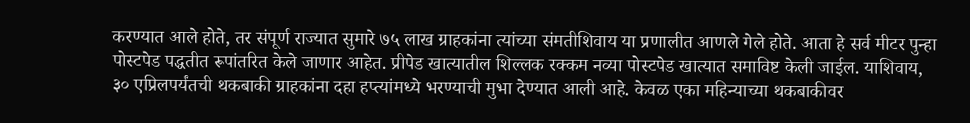करण्यात आले होते, तर संपूर्ण राज्यात सुमारे ७५ लाख ग्राहकांना त्यांच्या संमतीशिवाय या प्रणालीत आणले गेले होते. आता हे सर्व मीटर पुन्हा पोस्टपेड पद्धतीत रूपांतरित केले जाणार आहेत. प्रीपेड खात्यातील शिल्लक रक्कम नव्या पोस्टपेड खात्यात समाविष्ट केली जाईल. याशिवाय, ३० एप्रिलपर्यंतची थकबाकी ग्राहकांना दहा हप्त्यांमध्ये भरण्याची मुभा देण्यात आली आहे. केवळ एका महिन्याच्या थकबाकीवर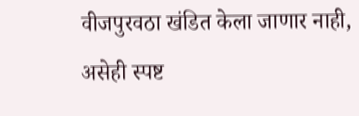वीजपुरवठा खंडित केला जाणार नाही, असेही स्पष्ट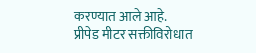करण्यात आले आहे.
प्रीपेड मीटर सक्तीविरोधात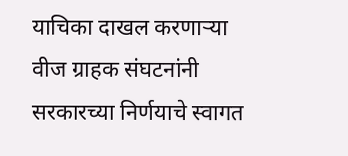याचिका दाखल करणाऱ्या वीज ग्राहक संघटनांनी सरकारच्या निर्णयाचे स्वागत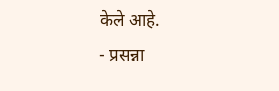केले आहे.
- प्रसन्ना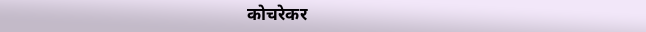कोचरेकर